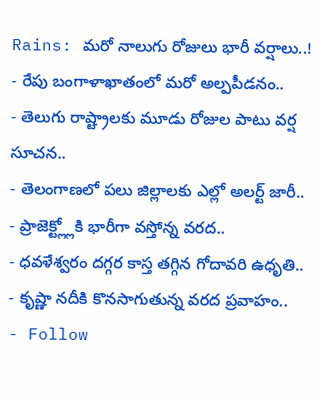Rains: మరో నాలుగు రోజులు భారీ వర్షాలు..!
- రేపు బంగాళాఖాతంలో మరో అల్పపీడనం..
- తెలుగు రాష్ట్రాలకు మూడు రోజుల పాటు వర్ష సూచన..
- తెలంగాణలో పలు జిల్లాలకు ఎల్లో అలర్ట్ జారీ..
- ప్రాజెక్ట్ల్లోకి భారీగా వస్తోన్న వరద..
- ధవళేశ్వరం దగ్గర కాస్త తగ్గిన గోదావరి ఉధృతి..
- కృష్ణా నదీకి కొనసాగుతున్న వరద ప్రవాహం..
- Follow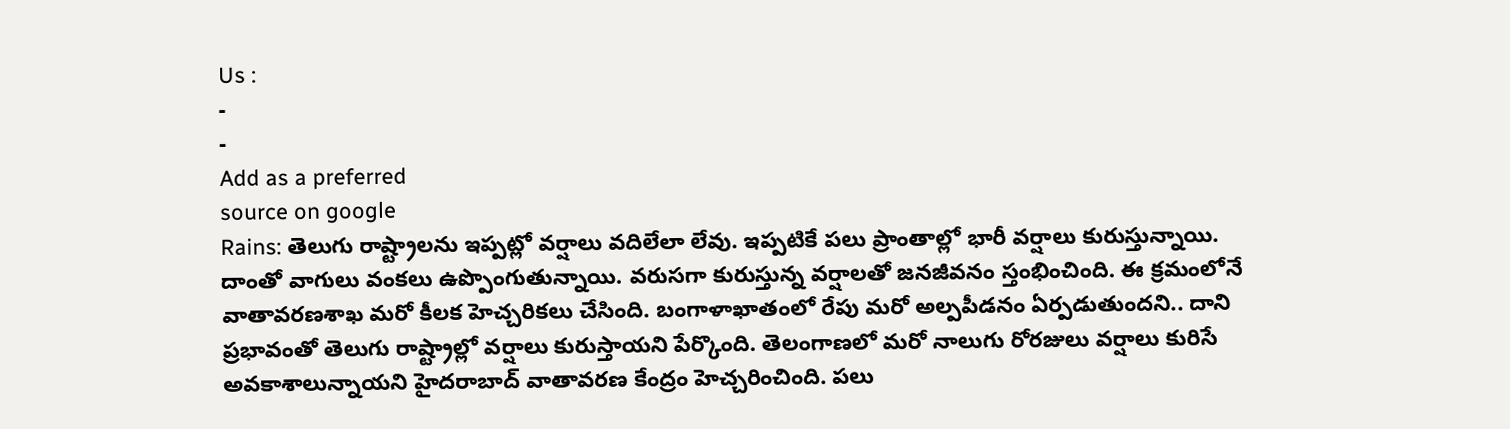Us :
-
-
Add as a preferred
source on google
Rains: తెలుగు రాష్ట్రాలను ఇప్పట్లో వర్షాలు వదిలేలా లేవు. ఇప్పటికే పలు ప్రాంతాల్లో భారీ వర్షాలు కురుస్తున్నాయి. దాంతో వాగులు వంకలు ఉప్పొంగుతున్నాయి. వరుసగా కురుస్తున్న వర్షాలతో జనజీవనం స్తంభించింది. ఈ క్రమంలోనే వాతావరణశాఖ మరో కీలక హెచ్చరికలు చేసింది. బంగాళాఖాతంలో రేపు మరో అల్పపీడనం ఏర్పడుతుందని.. దాని ప్రభావంతో తెలుగు రాష్ట్రాల్లో వర్షాలు కురుస్తాయని పేర్కొంది. తెలంగాణలో మరో నాలుగు రోరజులు వర్షాలు కురిసే అవకాశాలున్నాయని హైదరాబాద్ వాతావరణ కేంద్రం హెచ్చరించింది. పలు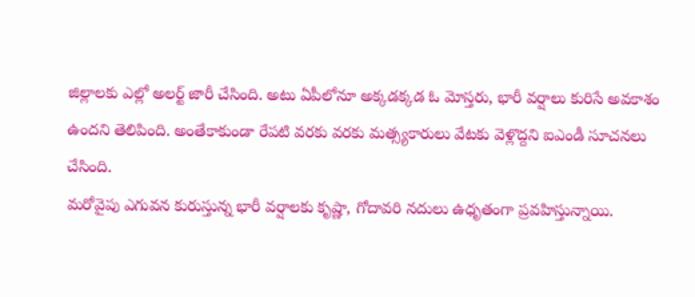జిల్లాలకు ఎల్లో అలర్ట్ జారీ చేసింది. అటు ఏపీలోనూ అక్కడక్కడ ఓ మోస్తరు, భారీ వర్షాలు కురిసే అవకాశం ఉందని తెలిపింది. అంతేకాకుండా రేపటి వరకు వరకు మత్స్యకారులు వేటకు వెళ్లొద్దని ఐఎండీ సూచనలు చేసింది.
మరోవైపు ఎగువన కురుస్తున్న భారీ వర్షాలకు కృష్ణా, గోదావరి నదులు ఉధృతంగా ప్రవహిస్తున్నాయి.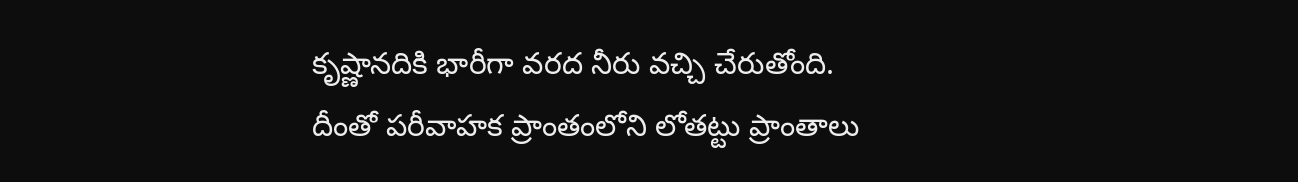కృష్ణానదికి భారీగా వరద నీరు వచ్చి చేరుతోంది. దీంతో పరీవాహక ప్రాంతంలోని లోతట్టు ప్రాంతాలు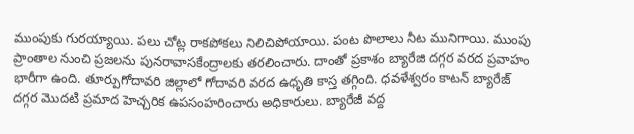ముంపుకు గురయ్యాయి. పలు చోట్ల రాకపోకలు నిలిచిపోయాయి. పంట పొలాలు నీట మునిగాయి. ముంపు ప్రాంతాల నుంచి ప్రజలను పునరావాసకేంద్రాలకు తరలించారు. దాంతో ప్రకాశం బ్యారేజి దగ్గర వరద ప్రవాహం భారీగా ఉంది. తూర్పుగోదావరి జిల్లాలో గోదావరి వరద ఉధృతి కాస్త తగ్గింది. ధవళేశ్వరం కాటన్ బ్యారేజ్ దగ్గర మొదటి ప్రమాద హెచ్చరిక ఉపసంహరించారు అధికారులు. బ్యారేజీ వద్ద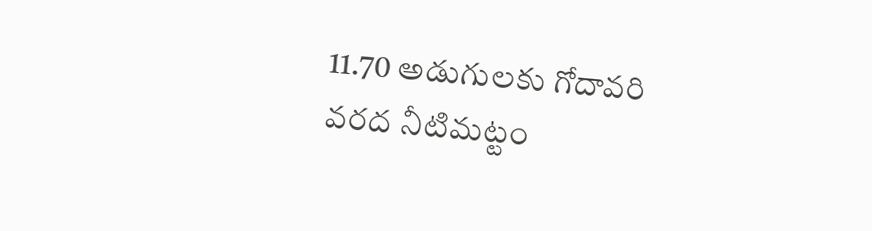11.70 అడుగులకు గోదావరి వరద నీటిమట్టం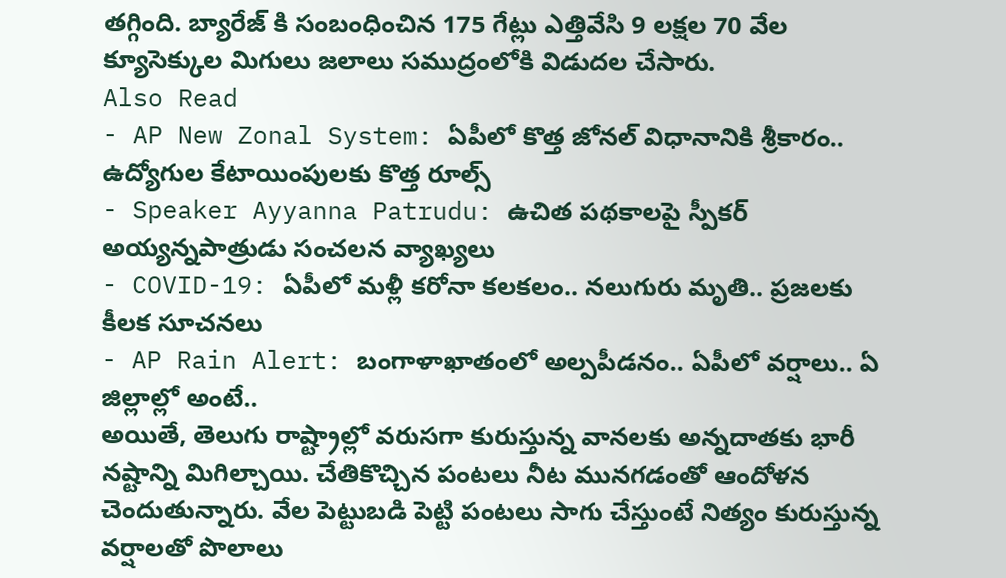తగ్గింది. బ్యారేజ్ కి సంబంధించిన 175 గేట్లు ఎత్తివేసి 9 లక్షల 70 వేల క్యూసెక్కుల మిగులు జలాలు సముద్రంలోకి విడుదల చేసారు.
Also Read
- AP New Zonal System: ఏపీలో కొత్త జోనల్ విధానానికి శ్రీకారం.. ఉద్యోగుల కేటాయింపులకు కొత్త రూల్స్
- Speaker Ayyanna Patrudu: ఉచిత పథకాలపై స్పీకర్ అయ్యన్నపాత్రుడు సంచలన వ్యాఖ్యలు
- COVID-19: ఏపీలో మళ్లీ కరోనా కలకలం.. నలుగురు మృతి.. ప్రజలకు కీలక సూచనలు
- AP Rain Alert: బంగాళాఖాతంలో అల్పపీడనం.. ఏపీలో వర్షాలు.. ఏ జిల్లాల్లో అంటే..
అయితే, తెలుగు రాష్ట్రాల్లో వరుసగా కురుస్తున్న వానలకు అన్నదాతకు భారీ నష్టాన్ని మిగిల్చాయి. చేతికొచ్చిన పంటలు నీట మునగడంతో ఆందోళన చెందుతున్నారు. వేల పెట్టుబడి పెట్టి పంటలు సాగు చేస్తుంటే నిత్యం కురుస్తున్న వర్షాలతో పొలాలు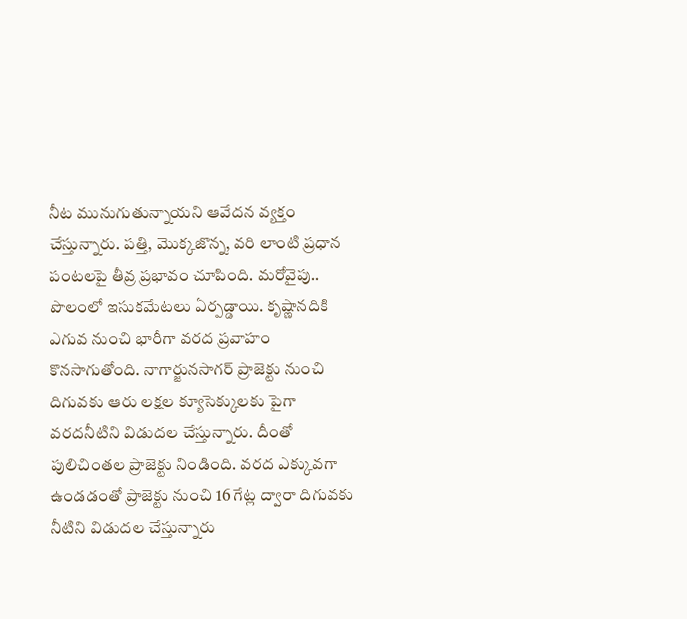నీట మునుగుతున్నాయని ఆవేదన వ్యక్తం చేస్తున్నారు. పత్తి, మొక్కజొన్న, వరి లాంటి ప్రధాన పంటలపై తీవ్ర ప్రభావం చూపింది. మరోవైపు.. పొలంలో ఇసుకమేటలు ఏర్పడ్డాయి. కృష్ణానదికి ఎగువ నుంచి భారీగా వరద ప్రవాహం కొనసాగుతోంది. నాగార్జునసాగర్ ప్రాజెక్టు నుంచి దిగువకు ఆరు లక్షల క్యూసెక్కులకు పైగా వరదనీటిని విడుదల చేస్తున్నారు. దీంతో పులిచింతల ప్రాజెక్టు నిండింది. వరద ఎక్కువగా ఉండడంతో ప్రాజెక్టు నుంచి 16 గేట్ల ద్వారా దిగువకు నీటిని విడుదల చేస్తున్నారు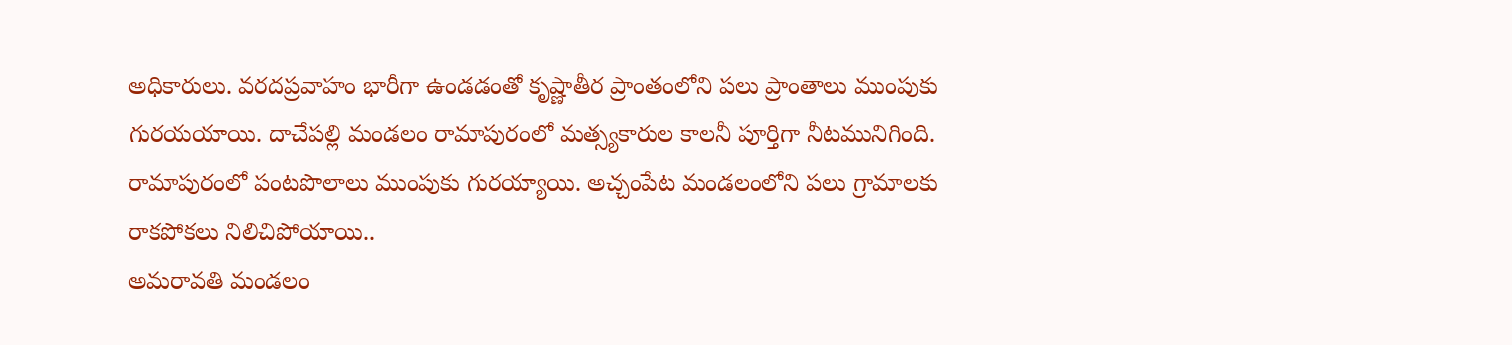అధికారులు. వరదప్రవాహం భారీగా ఉండడంతో కృష్ణాతీర ప్రాంతంలోని పలు ప్రాంతాలు ముంపుకు గురయయాయి. దాచేపల్లి మండలం రామాపురంలో మత్స్యకారుల కాలనీ పూర్తిగా నీటమునిగింది. రామాపురంలో పంటపొలాలు ముంపుకు గురయ్యాయి. అచ్చంపేట మండలంలోని పలు గ్రామాలకు రాకపోకలు నిలిచిపోయాయి..
అమరావతి మండలం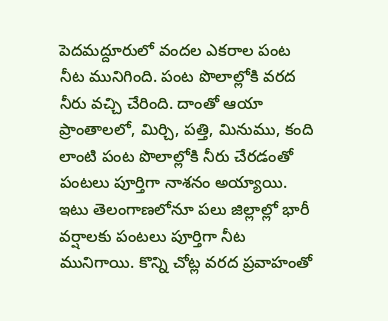పెదమద్దూరులో వందల ఎకరాల పంట నీట మునిగింది. పంట పొలాల్లోకి వరద నీరు వచ్చి చేరింది. దాంతో ఆయా ప్రాంతాలలో, మిర్చి, పత్తి, మినుము, కంది లాంటి పంట పొలాల్లోకి నీరు చేరడంతో పంటలు పూర్తిగా నాశనం అయ్యాయి. ఇటు తెలంగాణలోనూ పలు జిల్లాల్లో భారీ వర్షాలకు పంటలు పూర్తిగా నీట మునిగాయి. కొన్ని చోట్ల వరద ప్రవాహంతో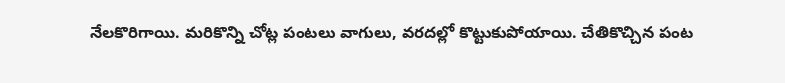నేలకొరిగాయి. మరికొన్ని చోట్ల పంటలు వాగులు, వరదల్లో కొట్టుకుపోయాయి. చేతికొచ్చిన పంట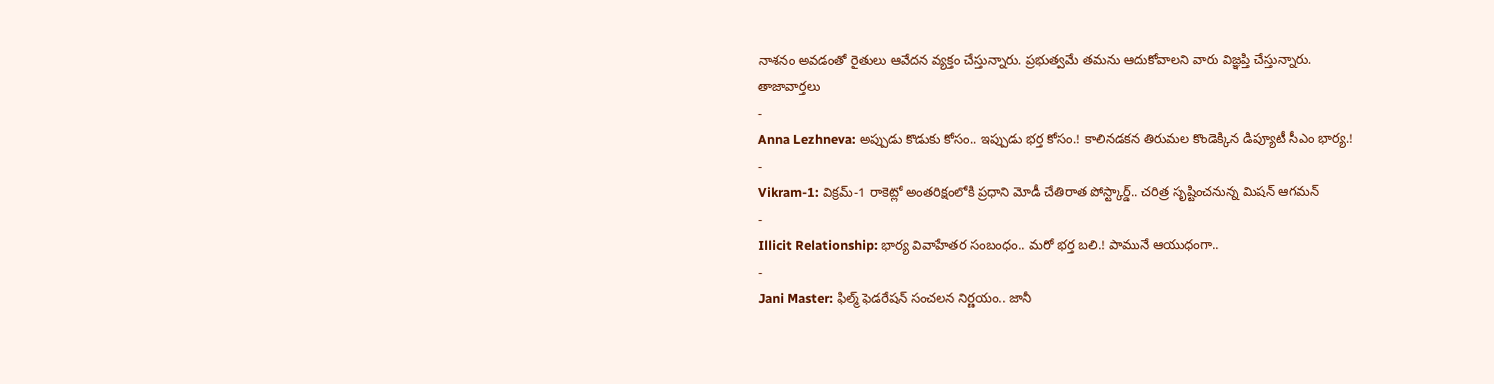నాశనం అవడంతో రైతులు ఆవేదన వ్యక్తం చేస్తున్నారు. ప్రభుత్వమే తమను ఆదుకోవాలని వారు విజ్ఞప్తి చేస్తున్నారు.
తాజావార్తలు
-
Anna Lezhneva: అప్పుడు కొడుకు కోసం.. ఇప్పుడు భర్త కోసం.! కాలినడకన తిరుమల కొండెక్కిన డిప్యూటీ సీఎం భార్య.!
-
Vikram-1: విక్రమ్-1 రాకెట్లో అంతరిక్షంలోకి ప్రధాని మోడీ చేతిరాత పోస్ట్కార్డ్.. చరిత్ర సృష్టించనున్న మిషన్ ఆగమన్
-
Illicit Relationship: భార్య వివాహేతర సంబంధం.. మరో భర్త బలి.! పామునే ఆయుధంగా..
-
Jani Master: ఫిల్మ్ ఫెడరేషన్ సంచలన నిర్ణయం.. జానీ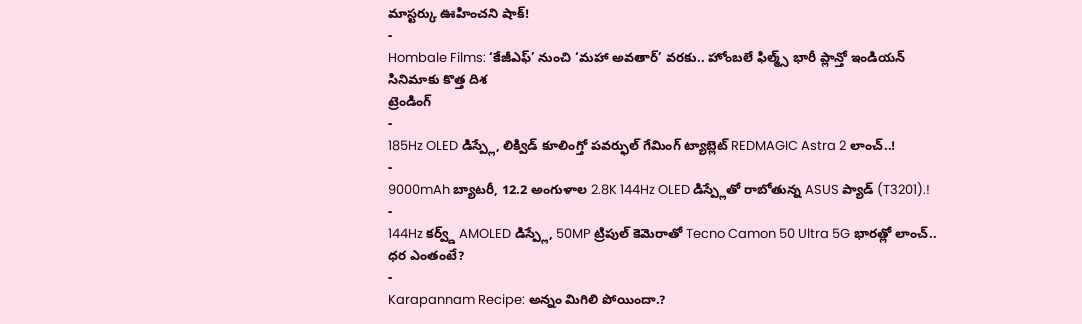మాస్టర్కు ఊహించని షాక్!
-
Hombale Films: ‘కేజీఎఫ్’ నుంచి ‘మహా అవతార్’ వరకు.. హోంబలే ఫిల్మ్స్ భారీ ప్లాన్తో ఇండియన్ సినిమాకు కొత్త దిశ
ట్రెండింగ్
-
185Hz OLED డిస్ప్లే, లిక్విడ్ కూలింగ్తో పవర్ఫుల్ గేమింగ్ ట్యాబ్లెట్ REDMAGIC Astra 2 లాంచ్..!
-
9000mAh బ్యాటరీ, 12.2 అంగుళాల 2.8K 144Hz OLED డిస్ప్లేతో రాబోతున్న ASUS ప్యాడ్ (T3201).!
-
144Hz కర్వ్డ్ AMOLED డిస్ప్లే, 50MP ట్రిపుల్ కెమెరాతో Tecno Camon 50 Ultra 5G భారత్లో లాంచ్.. ధర ఎంతంటే?
-
Karapannam Recipe: అన్నం మిగిలి పోయిందా.?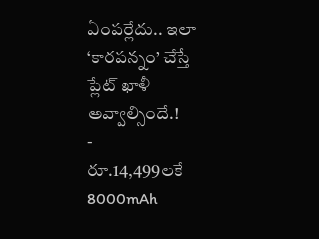ఏంపర్లేదు.. ఇలా ‘కారపన్నం’ చేస్తే ప్లేట్ ఖాళీ అవ్వాల్సిందే.!
-
రూ.14,499లకే 8000mAh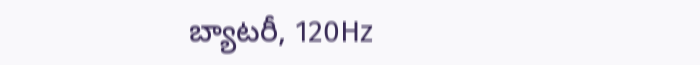బ్యాటరీ, 120Hz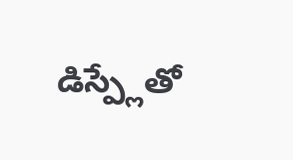డిస్ప్లేతో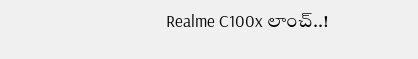Realme C100x లాంచ్..!